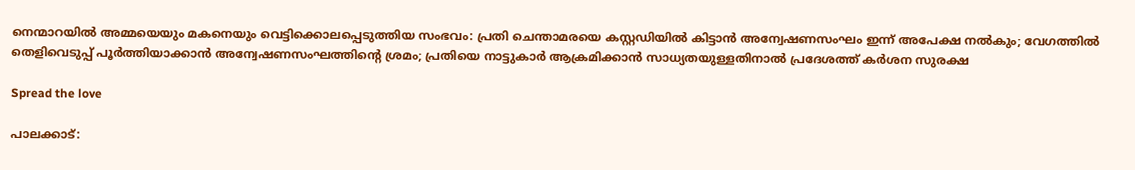നെന്മാറയിൽ അമ്മയെയും മകനെയും വെട്ടിക്കൊലപ്പെടുത്തിയ സംഭവം: പ്രതി ചെന്താമരയെ കസ്റ്റഡിയില്‍ കിട്ടാന്‍ അന്വേഷണസംഘം ഇന്ന് അപേക്ഷ നല്‍കും; വേഗത്തിൽ തെളിവെടുപ്പ് പൂര്‍ത്തിയാക്കാൻ അന്വേഷണസംഘത്തിന്റെ ശ്രമം; പ്രതിയെ നാട്ടുകാര്‍ ആക്രമിക്കാന്‍ സാധ്യതയുള്ളതിനാൽ പ്രദേശത്ത് കര്‍ശന സുരക്ഷ

Spread the love

പാലക്കാട്: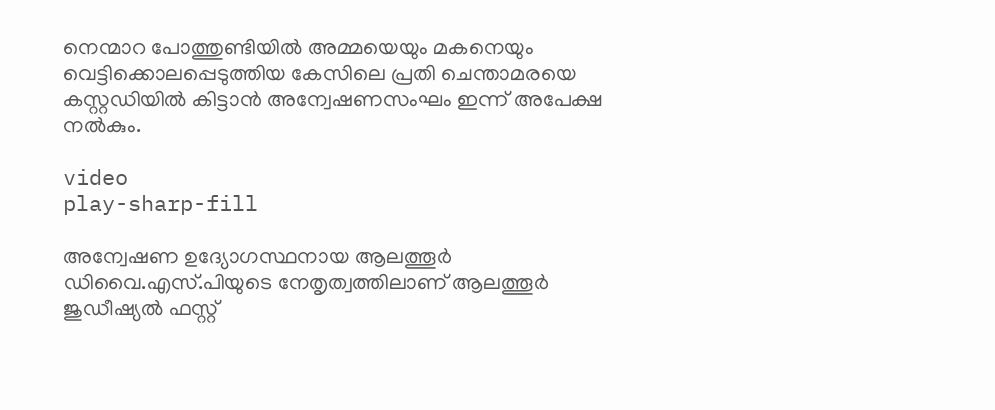നെന്മാറ പോത്തുണ്ടിയില്‍ അമ്മയെയും മകനെയും വെട്ടിക്കൊലപ്പെടുത്തിയ കേസിലെ പ്രതി ചെന്താമരയെ കസ്റ്റഡിയില്‍ കിട്ടാന്‍ അന്വേഷണസംഘം ഇന്ന് അപേക്ഷ നല്‍കും.

video
play-sharp-fill

അന്വേഷണ ഉദ്യോഗസ്ഥനായ ആലത്തൂര്‍ ഡിവൈ.എസ്.പിയുടെ നേതൃത്വത്തിലാണ് ആലത്തൂര്‍ ജുഡീഷ്യല്‍ ഫസ്റ്റ്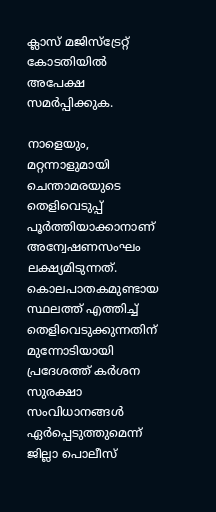ക്ലാസ് മജിസ്ട്രേറ്റ് കോടതിയില്‍ അപേക്ഷ സമര്‍പ്പിക്കുക.

നാളെയും, മറ്റന്നാളുമായി ചെന്താമരയുടെ തെളിവെടുപ്പ് പൂര്‍ത്തിയാക്കാനാണ് അന്വേഷണസംഘം ലക്ഷ്യമിടുന്നത്. കൊലപാതകമുണ്ടായ സ്ഥലത്ത് എത്തിച്ച് തെളിവെടുക്കുന്നതിന് മുന്നോടിയായി പ്രദേശത്ത് കര്‍ശന സുരക്ഷാ സംവിധാനങ്ങള്‍ ഏര്‍പ്പെടുത്തുമെന്ന് ജില്ലാ പൊലീസ്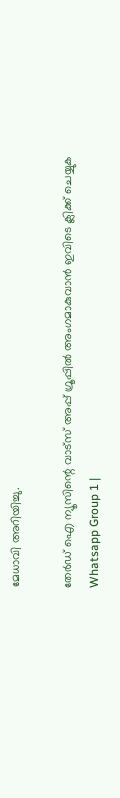മേധാവി അറിയിച്ചു.

തേർഡ് ഐ ന്യൂസിന്റെ വാട്സ് അപ്പ് ഗ്രൂപ്പിൽ അംഗമാകുവാൻ ഇവിടെ ക്ലിക്ക് ചെയ്യുക
Whatsapp Group 1 |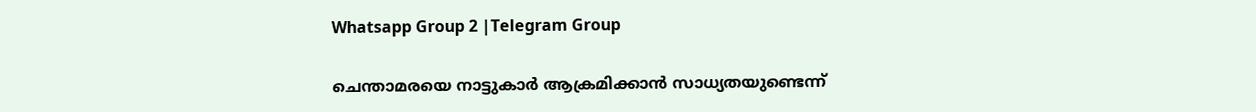Whatsapp Group 2 |Telegram Group

ചെന്താമരയെ നാട്ടുകാര്‍ ആക്രമിക്കാന്‍ സാധ്യതയുണ്ടെന്ന്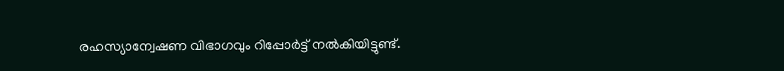രഹസ്യാന്വേഷണ വിഭാഗവും റിപ്പോര്‍ട്ട് നല്‍കിയിട്ടുണ്ട്.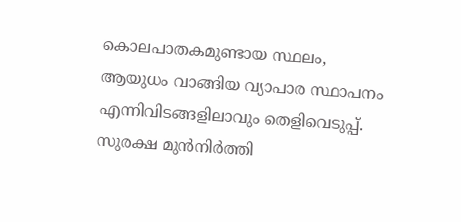കൊലപാതകമുണ്ടായ സ്ഥലം, ആയുധം വാങ്ങിയ വ്യാപാര സ്ഥാപനം എന്നിവിടങ്ങളിലാവും തെളിവെടുപ്പ്. സുരക്ഷ മുന്‍നിര്‍ത്തി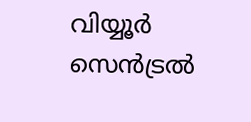വിയ്യൂര്‍ സെന്‍ട്രല്‍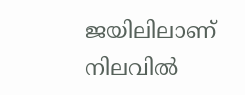ജയിലിലാണ് നിലവില്‍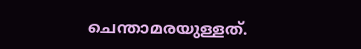ചെന്താമരയുള്ളത്.